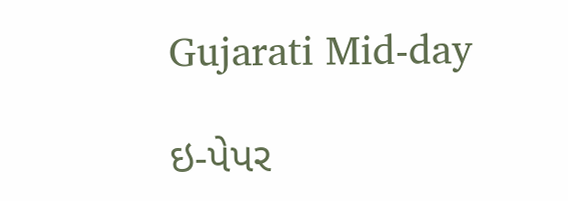Gujarati Mid-day

ઇ-પેપર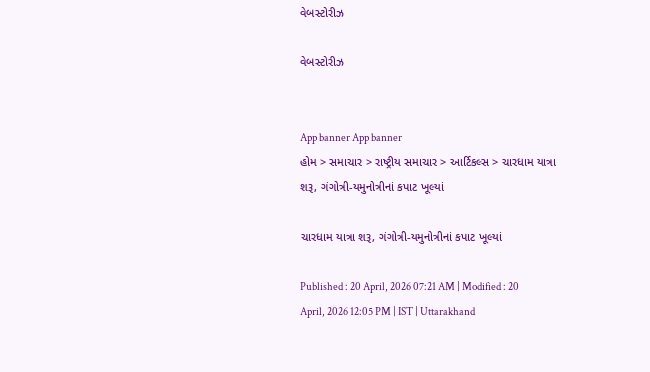વેબસ્ટોરીઝ

વેબસ્ટોરીઝ


App banner App banner
હોમ > સમાચાર > રાષ્ટ્રીય સમાચાર > આર્ટિકલ્સ > ચારધામ યાત્રા શરૂ, ગંગોત્રી-યમુનોત્રીનાં કપાટ ખૂલ્યાં

ચારધામ યાત્રા શરૂ, ગંગોત્રી-યમુનોત્રીનાં કપાટ ખૂલ્યાં

Published : 20 April, 2026 07:21 AM | Modified : 20 April, 2026 12:05 PM | IST | Uttarakhand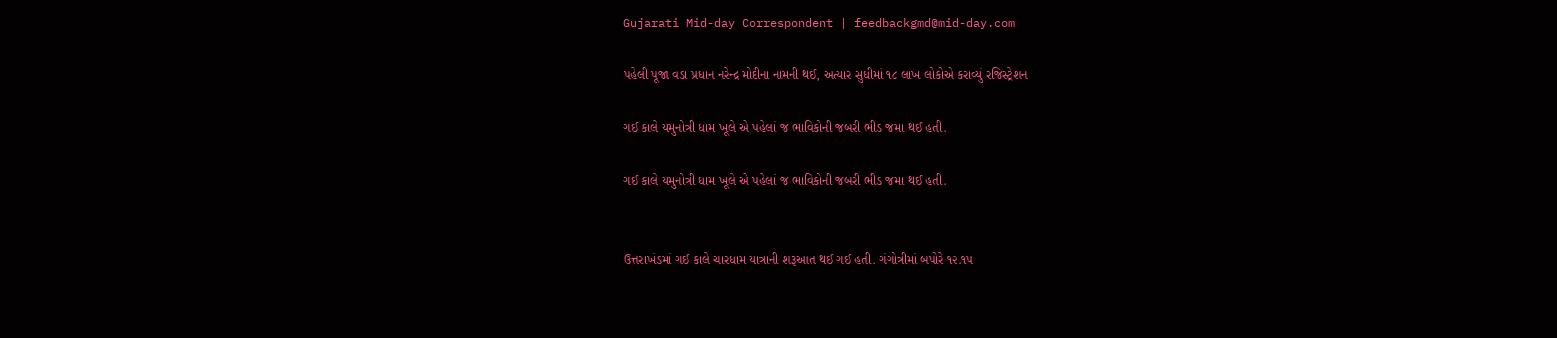Gujarati Mid-day Correspondent | feedbackgmd@mid-day.com

પહેલી પૂજા વડા પ્રધાન નરેન્દ્ર મોદીના નામની થઈ, અત્યાર સુધીમાં ૧૮ લાખ લોકોએ કરાવ્યું રજિસ્ટ્રેશન

ગઈ કાલે યમુનોત્રી ધામ ખૂલે એ પહેલાં જ ભાવિકોની જબરી ભીડ જમા થઈ હતી.

ગઈ કાલે યમુનોત્રી ધામ ખૂલે એ પહેલાં જ ભાવિકોની જબરી ભીડ જમા થઈ હતી.


ઉત્તરાખંડમાં ગઈ કાલે ચારધામ યાત્રાની શરૂઆત થઈ ગઈ હતી. ગંગોત્રીમાં બપોરે ૧૨.૧૫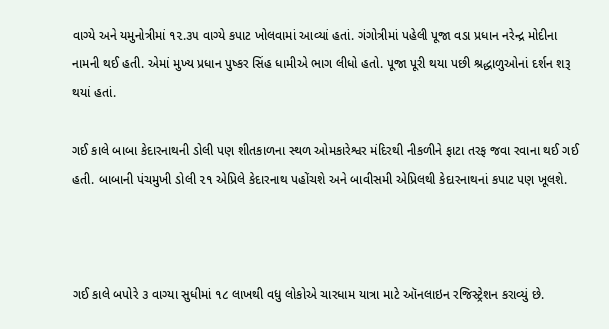વાગ્યે અને યમુનોત્રીમાં ૧૨.૩૫ વાગ્યે કપાટ ખોલવામાં આવ્યાં હતાં. ગંગોત્રીમાં પહેલી પૂજા વડા પ્રધાન નરેન્દ્ર મોદીના નામની થઈ હતી. એમાં મુખ્ય પ્રધાન પુષ્કર સિંહ ધામીએ ભાગ લીધો હતો. પૂજા પૂરી થયા પછી શ્રદ્ધાળુઓનાં દર્શન શરૂ થયાં હતાં.

ગઈ કાલે બાબા કેદારનાથની ડોલી પણ શીતકાળના સ્થળ ઓમકારેશ્વર મંદિરથી નીકળીને ફાટા તરફ જવા રવાના થઈ ગઈ હતી. બાબાની પંચમુખી ડોલી ૨૧ એપ્રિલે કેદારનાથ પહોંચશે અને બાવીસમી એપ્રિલથી કેદારનાથનાં કપાટ પણ ખૂલશે.



ગઈ કાલે બપોરે ૩ વાગ્યા સુધીમાં ૧૮ લાખથી વધુ લોકોએ ચારધામ યાત્રા માટે ઑનલાઇન રજિસ્ટ્રેશન કરાવ્યું છે.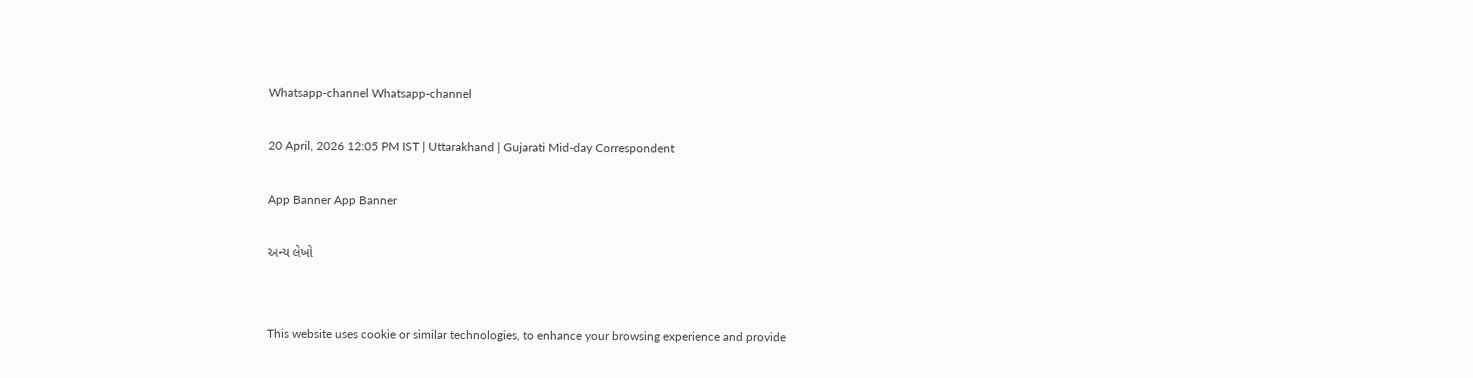Whatsapp-channel Whatsapp-channel

20 April, 2026 12:05 PM IST | Uttarakhand | Gujarati Mid-day Correspondent

App Banner App Banner

અન્ય લેખો


This website uses cookie or similar technologies, to enhance your browsing experience and provide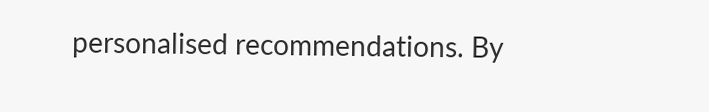personalised recommendations. By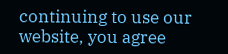continuing to use our website, you agree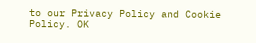to our Privacy Policy and Cookie Policy. OK